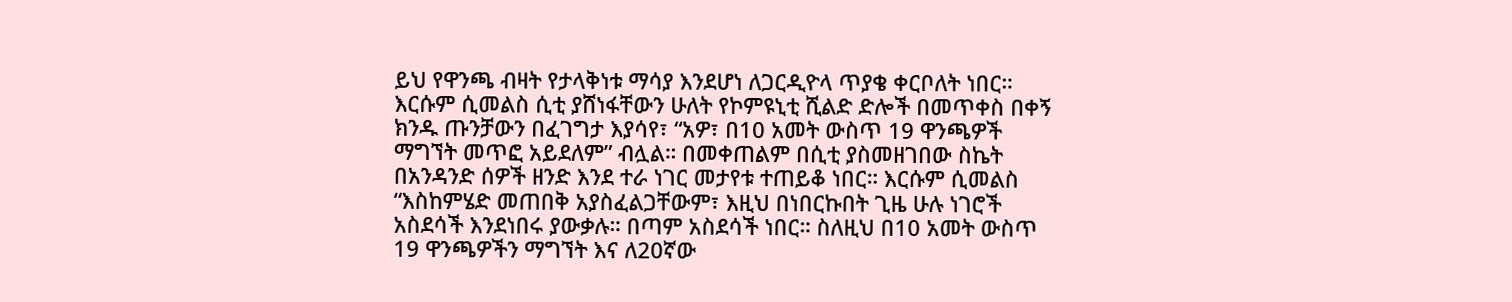ይህ የዋንጫ ብዛት የታላቅነቱ ማሳያ እንደሆነ ለጋርዲዮላ ጥያቄ ቀርቦለት ነበር። እርሱም ሲመልስ ሲቲ ያሸነፋቸውን ሁለት የኮምዩኒቲ ሺልድ ድሎች በመጥቀስ በቀኝ ክንዱ ጡንቻውን በፈገግታ እያሳየ፣ “አዎ፣ በ10 አመት ውስጥ 19 ዋንጫዎች ማግኘት መጥፎ አይደለም” ብሏል። በመቀጠልም በሲቲ ያስመዘገበው ስኬት በአንዳንድ ሰዎች ዘንድ እንደ ተራ ነገር መታየቱ ተጠይቆ ነበር። እርሱም ሲመልስ “እስከምሄድ መጠበቅ አያስፈልጋቸውም፣ እዚህ በነበርኩበት ጊዜ ሁሉ ነገሮች አስደሳች እንደነበሩ ያውቃሉ። በጣም አስደሳች ነበር። ስለዚህ በ10 አመት ውስጥ 19 ዋንጫዎችን ማግኘት እና ለ20ኛው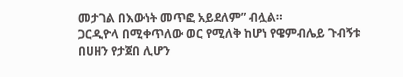መታገል በእውነት መጥፎ አይደለም” ብሏል።
ጋርዲዮላ በሚቀጥለው ወር የሚለቅ ከሆነ የዌምብሌይ ጉብኝቱ በሀዘን የታጀበ ሊሆን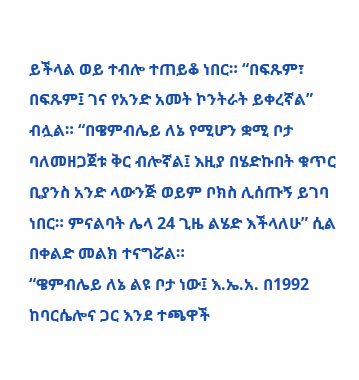ይችላል ወይ ተብሎ ተጠይቆ ነበር። “በፍጹም፣ በፍጹም፤ ገና የአንድ አመት ኮንትራት ይቀረኛል” ብሏል። “በዌምብሌይ ለኔ የሚሆን ቋሚ ቦታ ባለመዘጋጀቱ ቅር ብሎኛል፤ እዚያ በሄድኩበት ቁጥር ቢያንስ አንድ ላውንጅ ወይም ቦክስ ሊሰጡኝ ይገባ ነበር። ምናልባት ሌላ 24 ጊዜ ልሄድ እችላለሁ” ሲል በቀልድ መልክ ተናግሯል።
“ዌምብሌይ ለኔ ልዩ ቦታ ነው፤ እ.ኤ.አ. በ1992 ከባርሴሎና ጋር እንደ ተጫዋች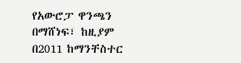የአውሮፓ ዋንጫን በማሸነፍ፣ ከዚያም በ2011 ከማንቸስተር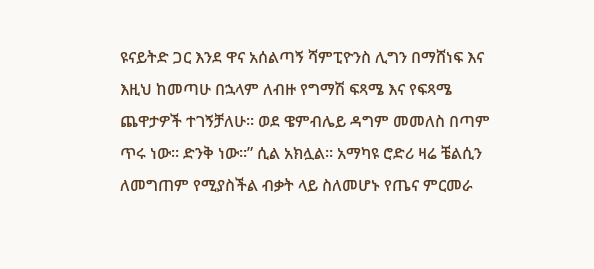ዩናይትድ ጋር እንደ ዋና አሰልጣኝ ሻምፒዮንስ ሊግን በማሸነፍ እና እዚህ ከመጣሁ በኋላም ለብዙ የግማሽ ፍጻሜ እና የፍጻሜ ጨዋታዎች ተገኝቻለሁ። ወደ ዌምብሌይ ዳግም መመለስ በጣም ጥሩ ነው። ድንቅ ነው።” ሲል አክሏል። አማካዩ ሮድሪ ዛሬ ቼልሲን ለመግጠም የሚያስችል ብቃት ላይ ስለመሆኑ የጤና ምርመራ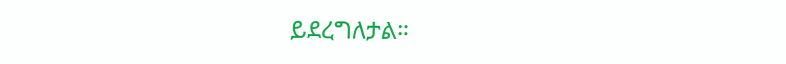ይደረግለታል።